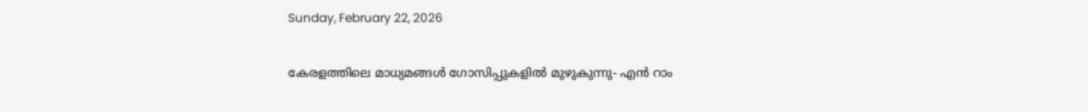Sunday, February 22, 2026

കേരളത്തിലെ മാധ്യമങ്ങൾ ഗോസിപ്പുകളിൽ മുഴുകുന്നു- എൻ റാം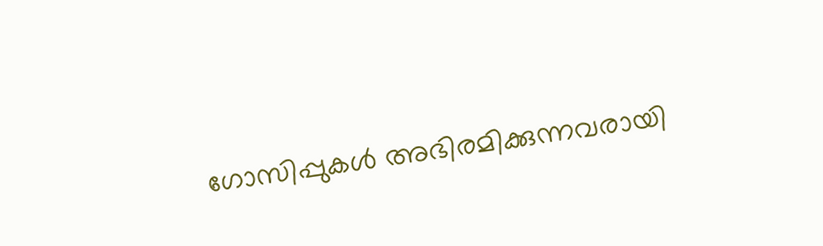ഗോസിപ്പുകൾ അഭിരമിക്കുന്നവരായി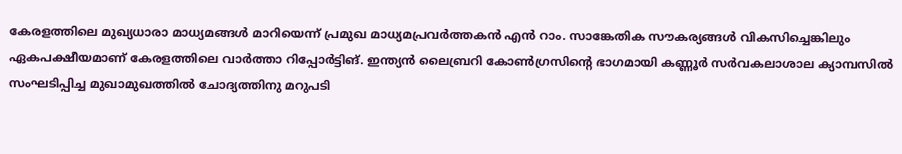കേരളത്തിലെ മുഖ്യധാരാ മാധ്യമങ്ങൾ മാറിയെന്ന്‌ പ്രമുഖ മാധ്യമപ്രവർത്തകൻ എൻ റാം. സാങ്കേതിക സൗകര്യങ്ങൾ വികസിച്ചെങ്കിലും ഏകപക്ഷീയമാണ് കേരളത്തിലെ വാർത്താ റിപ്പോർട്ടിങ്‌. ഇന്ത്യൻ ലൈബ്രറി കോൺഗ്രസിന്റെ ഭാഗമായി കണ്ണൂർ സർവകലാശാല ക്യാമ്പസിൽ സംഘടിപ്പിച്ച മുഖാമുഖത്തിൽ ചോദ്യത്തിനു മറുപടി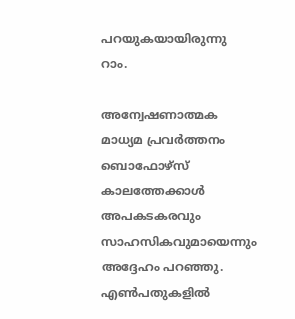പറയുകയായിരുന്നു റാം.

അന്വേഷണാത്മക മാധ്യമ പ്രവർത്തനം ബൊഫോഴ്‌സ്‌ കാലത്തേക്കാൾ അപകടകരവും സാഹസികവുമായെന്നും അദ്ദേഹം പറഞ്ഞു. എൺപതുകളിൽ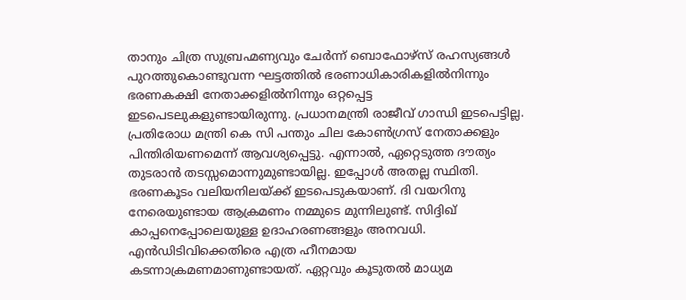താനും ചിത്ര സുബ്രഹ്മണ്യവും ചേർന്ന് ബൊഫോഴ്‌സ് രഹസ്യങ്ങൾ പുറത്തുകൊണ്ടുവന്ന ഘട്ടത്തിൽ ഭരണാധികാരികളിൽനിന്നും ഭരണകക്ഷി നേതാക്കളിൽനിന്നും ഒറ്റപ്പെട്ട ഇടപെടലുകളുണ്ടായിരുന്നു. പ്രധാനമന്ത്രി രാജീവ് ഗാന്ധി ഇടപെട്ടില്ല. പ്രതിരോധ മന്ത്രി കെ സി പന്തും ചില കോൺഗ്രസ് നേതാക്കളും പിന്തിരിയണമെന്ന് ആവശ്യപ്പെട്ടു. എന്നാൽ, ഏറ്റെടുത്ത ദൗത്യം തുടരാൻ തടസ്സമൊന്നുമുണ്ടായില്ല. ഇപ്പോൾ അതല്ല സ്ഥിതി. ഭരണകൂടം വലിയനിലയ്‌ക്ക് ഇടപെടുകയാണ്. ദി വയറിനു നേരെയുണ്ടായ ആക്രമണം നമ്മുടെ മുന്നിലുണ്ട്. സിദ്ദിഖ് കാപ്പനെപ്പോലെയുള്ള ഉദാഹരണങ്ങളും അനവധി. എൻഡിടിവിക്കെതിരെ എത്ര ഹീനമായ കടന്നാക്രമണമാണുണ്ടായത്. ഏറ്റവും കൂടുതൽ മാധ്യമ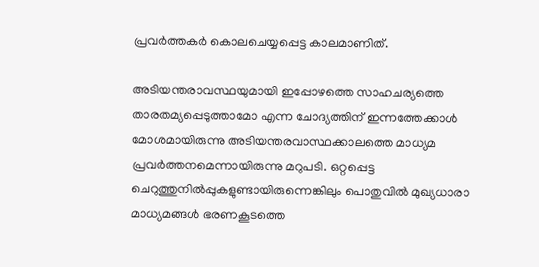പ്രവർത്തകർ കൊലചെയ്യപ്പെട്ട കാലമാണിത്.

അടിയന്തരാവസ്ഥയുമായി ഇപ്പോഴത്തെ സാഹചര്യത്തെ താരതമ്യപ്പെടുത്താമോ എന്ന ചോദ്യത്തിന് ഇന്നത്തേക്കാൾ മോശമായിരുന്നു അടിയന്തരവാസ്ഥക്കാലത്തെ മാധ്യമ പ്രവർത്തനമെന്നായിരുന്നു മറുപടി. ഒറ്റപ്പെട്ട ചെറുത്തുനിൽപ്പുകളുണ്ടായിരുന്നെങ്കിലും പൊതുവിൽ മുഖ്യധാരാ മാധ്യമങ്ങൾ ഭരണകൂടത്തെ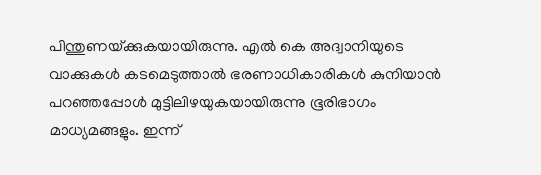പിന്തുണയ്‌ക്കുകയായിരുന്നു. എൽ കെ അദ്വാനിയുടെ വാക്കുകൾ കടമെടുത്താൽ ഭരണാധികാരികൾ കുനിയാൻ പറഞ്ഞപ്പോൾ മുട്ടിലിഴയുകയായിരുന്നു ഭൂരിഭാഗം മാധ്യമങ്ങളും. ഇന്ന്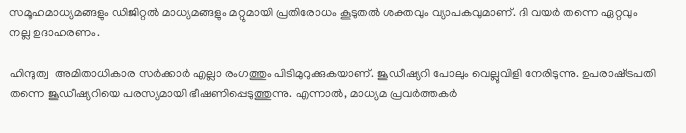സമൂഹമാധ്യമങ്ങളും ഡിജിറ്റൽ മാധ്യമങ്ങളും മറ്റുമായി പ്രതിരോധം കൂടുതൽ ശക്തവും വ്യാപകവുമാണ്. ദി വയർ തന്നെ ഏറ്റവും നല്ല ഉദാഹരണം.

ഹിന്ദുത്വ  അമിതാധികാര സർക്കാർ എല്ലാ രംഗത്തും പിടിമുറുക്കുകയാണ്. ജൂഡീഷ്യറി പോലും വെല്ലുവിളി നേരിടുന്നു. ഉപരാഷ്‌ട്രപതി തന്നെ ജൂഡീഷ്യറിയെ പരസ്യമായി ഭീഷണിപ്പെടുത്തുന്നു. എന്നാൽ, മാധ്യമ പ്രവർത്തകർ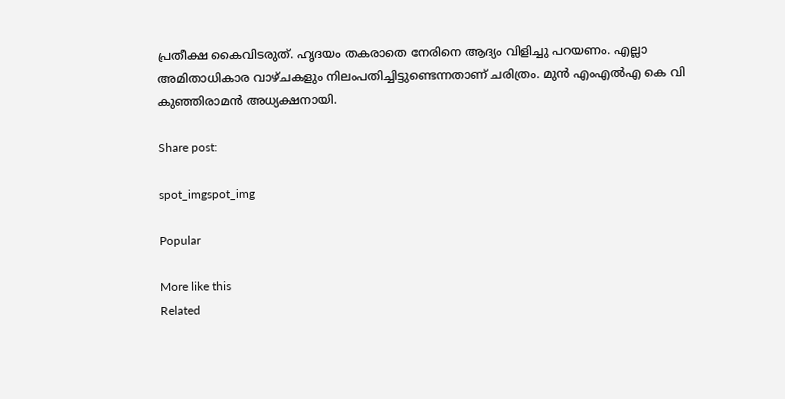പ്രതീക്ഷ കൈവിടരുത്. ഹൃദയം തകരാതെ നേരിനെ ആദ്യം വിളിച്ചു പറയണം. എല്ലാ അമിതാധികാര വാഴ്‌ചകളും നിലംപതിച്ചിട്ടുണ്ടെന്നതാണ് ചരിത്രം. മുൻ എംഎൽഎ കെ വി കുഞ്ഞിരാമൻ അധ്യക്ഷനായി.

Share post:

spot_imgspot_img

Popular

More like this
Related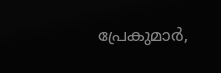പ്രേകുമാർ,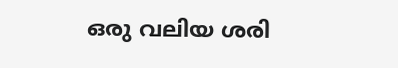ഒരു വലിയ ശരി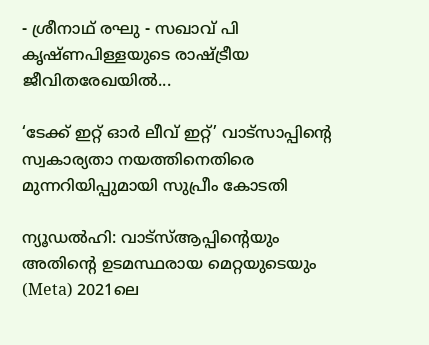- ശ്രീനാഥ് രഘു - സഖാവ് പി കൃഷ്ണപിള്ളയുടെ രാഷ്ട്രീയ ജീവിതരേഖയിൽ...

‘ടേക്ക് ഇറ്റ് ഓർ ലീവ് ഇറ്റ്’ വാട്സാപ്പിന്റെ സ്വകാര്യതാ നയത്തിനെതിരെ മുന്നറിയിപ്പുമായി സുപ്രീം കോടതി

ന്യൂഡൽഹി: വാട്‌സ്ആപ്പിന്റെയും അതിന്റെ ഉടമസ്ഥരായ മെറ്റയുടെയും (Meta) 2021ലെ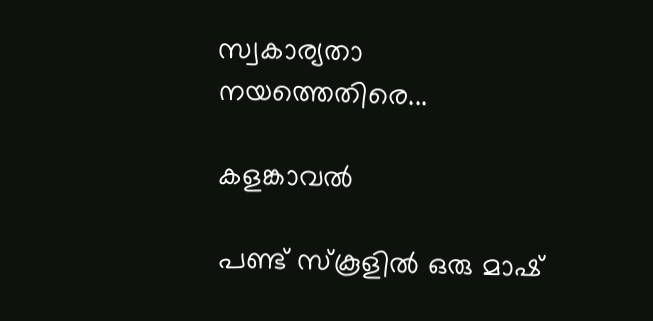സ്വകാര്യതാ നയത്തെതിരെ...

കളങ്കാവൽ

പണ്ട് സ്കൂളിൽ ഒരു മാഷ്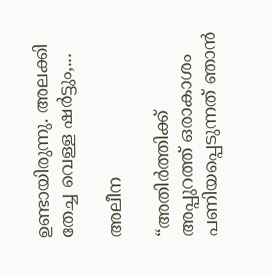ഉണ്ടായിരുന്നു. അലക്കി തേച്ച വെള്ള ഷർട്ടും,...

അലീന

“അതിര്‍ത്തിക്ക് അപ്പുറത്ത് ഒരാകാശം പണിയപ്പെടുന്നത് ഞാന്‍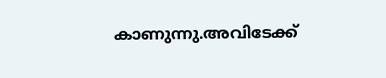കാണുന്നു.അവിടേക്ക്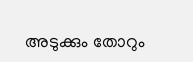അടുക്കും തോറും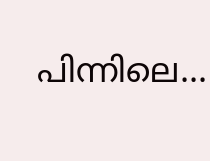പിന്നിലെ...